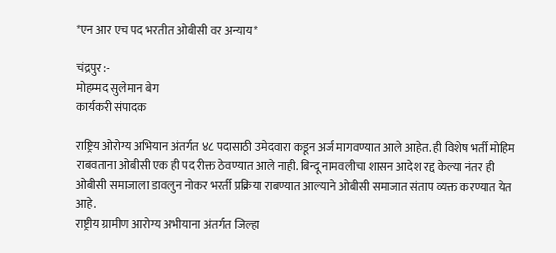*एन आर एच पद भरतीत ओबीसी वर अन्याय*

चंद्रपुर :-
मोहम्मद सुलेमान बेग
कार्यकरी संपादक

राष्ट्रिय ओरोग्य अभियान अंतर्गत ४८ पदासाठी उमेदवारा कडून अर्ज मागवण्यात आले आहेत. ही विशेष भर्ती मोहिम राबवताना ओबीसी एक ही पद रीक्त ठेवण्यात आले नाही. बिन्दू नामवलीचा शासन आदेश रद्द केल्या नंतर ही ओबीसी समाजाला डावलुन नोकर भरर्ती प्रक्रिया राबण्यात आल्याने ओबीसी समाजात संताप व्यक्त करण्यात येत आहे.
राष्ट्रीय ग्रामीण आरोग्य अभीयाना अंतर्गत जिल्हा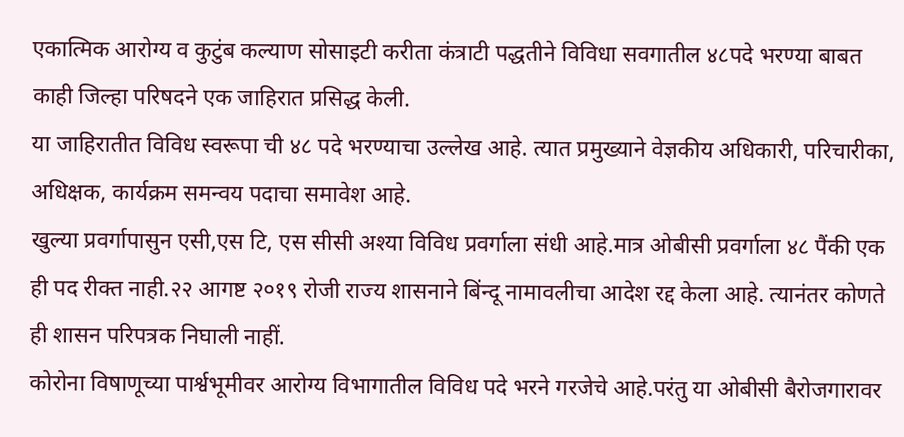एकात्मिक आरोग्य व कुटुंब कल्याण सोसाइटी करीता कंत्राटी पद्धतीने विविधा सवगातील ४८पदे भरण्या बाबत काही जिल्हा परिषदने एक जाहिरात प्रसिद्ध केली.
या जाहिरातीत विविध स्वरूपा ची ४८ पदे भरण्याचा उल्लेख आहे. त्यात प्रमुख्याने वेज्ञकीय अधिकारी, परिचारीका, अधिक्षक, कार्यक्रम समन्वय पदाचा समावेश आहे.
खुल्या प्रवर्गापासुन एसी,एस टि, एस सीसी अश्या विविध प्रवर्गाला संधी आहे.मात्र ओबीसी प्रवर्गाला ४८ पैंकी एक ही पद रीक्त नाही.२२ आगष्ट २०१९ रोजी राज्य शासनाने बिंन्दू नामावलीचा आदेश रद्द केला आहे. त्यानंतर कोणते ही शासन परिपत्रक निघाली नाहीं.
कोरोना विषाणूच्या पार्श्वभूमीवर आरोग्य विभागातील विविध पदे भरने गरजेचे आहे.परंतु या ओबीसी बैरोजगारावर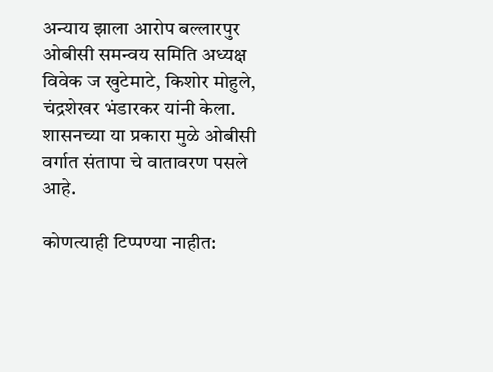अन्याय झाला आरोप बल्लारपुर ओबीसी समन्वय समिति अध्यक्ष विवेक ज खुटेमाटे, किशोर मोहुले, चंद्रशेखर भंडारकर यांनी केला. शासनच्या या प्रकारा मुळे ओबीसी वर्गात संतापा चे वातावरण पसले आहे.

कोणत्याही टिप्पण्‍या नाहीत: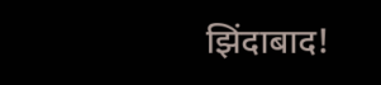झिंदाबाद!